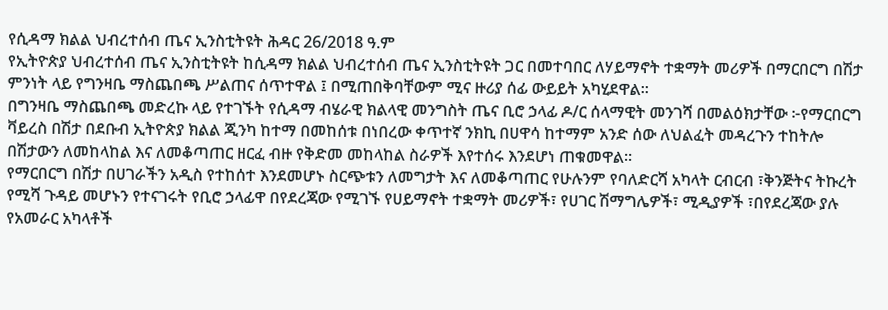የሲዳማ ክልል ህብረተሰብ ጤና ኢንስቲትዩት ሕዳር 26/2018 ዓ.ም
የኢትዮጵያ ህብረተሰብ ጤና ኢንስቲትዩት ከሲዳማ ክልል ህብረተሰብ ጤና ኢንስቲትዩት ጋር በመተባበር ለሃይማኖት ተቋማት መሪዎች በማርበርግ በሽታ ምንነት ላይ የግንዛቤ ማስጨበጫ ሥልጠና ሰጥተዋል ፤ በሚጠበቅባቸውም ሚና ዙሪያ ሰፊ ውይይት አካሂደዋል።
በግንዛቤ ማስጨበጫ መድረኩ ላይ የተገኙት የሲዳማ ብሄራዊ ክልላዊ መንግስት ጤና ቢሮ ኃላፊ ዶ/ር ሰላማዊት መንገሻ በመልዕክታቸው ፦የማርበርግ ቫይረስ በሽታ በደቡብ ኢትዮጵያ ክልል ጂንካ ከተማ በመከሰቱ በነበረው ቀጥተኛ ንክኪ በሀዋሳ ከተማም አንድ ሰው ለህልፈት መዳረጉን ተከትሎ በሽታውን ለመከላከል እና ለመቆጣጠር ዘርፈ ብዙ የቅድመ መከላከል ስራዎች እየተሰሩ እንደሆነ ጠቁመዋል።
የማርበርግ በሽታ በሀገራችን አዲስ የተከሰተ እንደመሆኑ ስርጭቱን ለመግታት እና ለመቆጣጠር የሁሉንም የባለድርሻ አካላት ርብርብ ፣ቅንጅትና ትኩረት የሚሻ ጉዳይ መሆኑን የተናገሩት የቢሮ ኃላፊዋ በየደረጃው የሚገኙ የሀይማኖት ተቋማት መሪዎች፣ የሀገር ሽማግሌዎች፣ ሚዲያዎች ፣በየደረጃው ያሉ የአመራር አካላቶች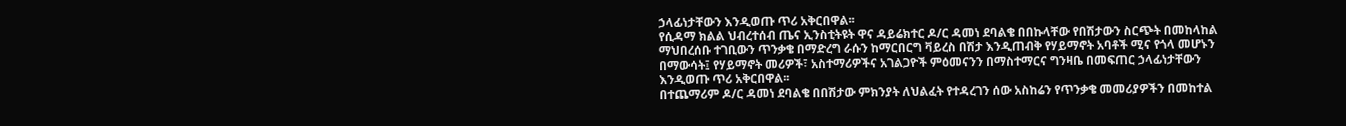ኃላፊነታቸውን እንዲወጡ ጥሪ አቅርበዋል፡፡
የሲዳማ ክልል ህብረተሰብ ጤና ኢንስቲትዩት ዋና ዳይሬክተር ዶ/ር ዳመነ ደባልቄ በበኩላቸው የበሽታውን ስርጭት በመከላከል ማህበረሰቡ ተገቢውን ጥንቃቄ በማድረግ ራሱን ከማርበርግ ቫይረስ በሽታ እንዲጠብቅ የሃይማኖት አባቶች ሚና የጎላ መሆኑን በማውሳት፤ የሃይማኖት መሪዎች፣ አስተማሪዎችና አገልጋዮች ምዕመናንን በማስተማርና ግንዛቤ በመፍጠር ኃላፊነታቸውን እንዲወጡ ጥሪ አቅርበዋል፡፡
በተጨማሪም ዶ/ር ዳመነ ደባልቄ በበሽታው ምክንያት ለህልፈት የተዳረገን ሰው አስከሬን የጥንቃቄ መመሪያዎችን በመከተል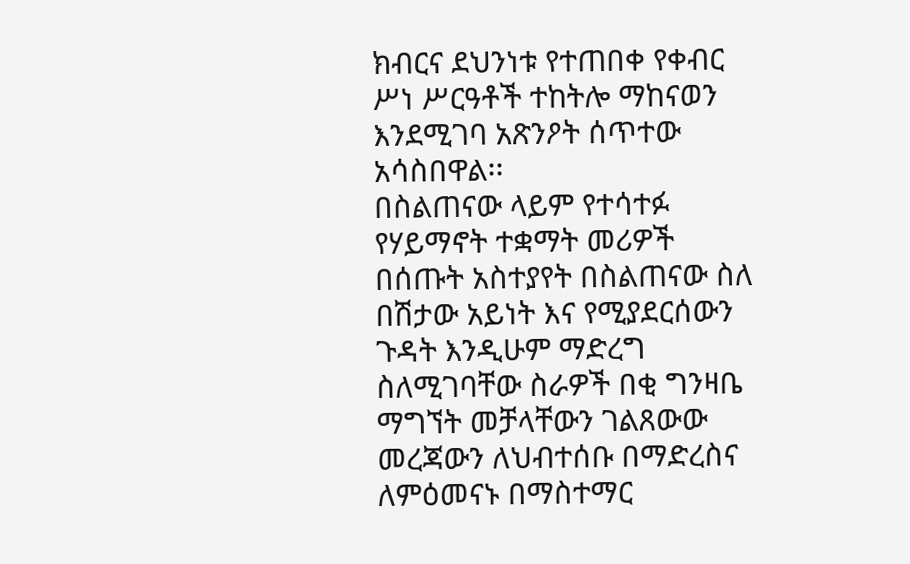ክብርና ደህንነቱ የተጠበቀ የቀብር ሥነ ሥርዓቶች ተከትሎ ማከናወን እንደሚገባ አጽንዖት ሰጥተው አሳስበዋል፡፡
በስልጠናው ላይም የተሳተፉ የሃይማኖት ተቋማት መሪዎች በሰጡት አስተያየት በስልጠናው ስለ በሽታው አይነት እና የሚያደርሰውን ጉዳት እንዲሁም ማድረግ ስለሚገባቸው ስራዎች በቂ ግንዛቤ ማግኘት መቻላቸውን ገልጸውው መረጃውን ለህብተሰቡ በማድረስና ለምዕመናኑ በማስተማር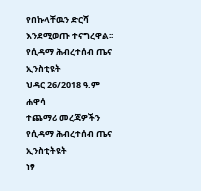የበኩላቸዉን ድርሻ እንደሚወጡ ተናግረዋል፡፡
የሲዳማ ሕብረተሰብ ጤና ኢንስቲዩት
ህዳር 26/2018 ዓ.ም
ሐዋሳ
ተጨማሪ መረጃዎችን የሲዳማ ሕብረተሰብ ጤና ኢንስቲትዩት
ነፃ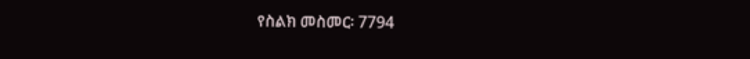የስልክ መስመር፡ 7794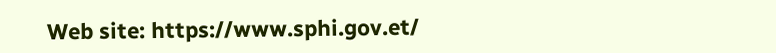Web site: https://www.sphi.gov.et/